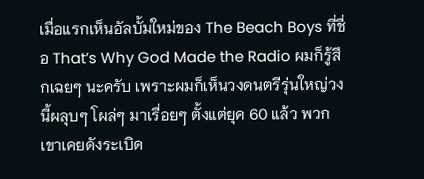เมื่อแรกเห็นอัลบั้มใหม่ของ The Beach Boys ที่ชื่อ That’s Why God Made the Radio ผมก็รู้สึกเฉยๆ นะครับ เพราะผมก็เห็นวงดนตรีรุ่นใหญ่วงนี้ผลุบๆ โผล่ๆ มาเรื่อยๆ ตั้งแต่ยุค 60 แล้ว พวกเขาเคยดังระเบิด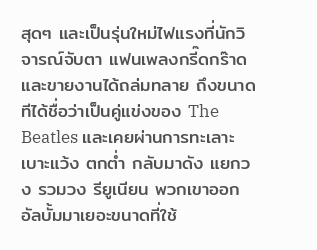สุดๆ และเป็นรุ่นใหม่ไฟแรงที่นักวิจารณ์จับตา แฟนเพลงกรี๊ดกร๊าด และขายงานได้ถล่มทลาย ถึงขนาดทีได้ชื่อว่าเป็นคู่แข่งของ The Beatles และเคยผ่านการทะเลาะเบาะแว้ง ตกต่ำ กลับมาดัง แยกวง รวมวง รียูเนียน พวกเขาออกอัลบั้มมาเยอะขนาดที่ใช้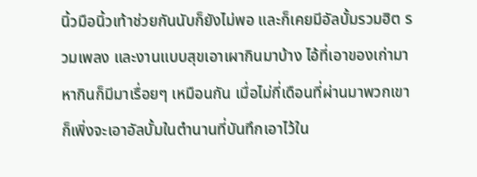นิ้วมือนิ้วเท้าช่วยกันนับก็ยังไม่พอ และก็เคยมีอัลบั้มรวมฮิต รวมเพลง และงานแบบสุขเอาเผากินมาบ้าง ไอ้ที่เอาของเก่ามาหากินก็มีมาเรื่อยๆ เหมือนกัน เมื่อไม่กี่เดือนที่ผ่านมาพวกเขาก็เพิ่งจะเอาอัลบั้มในตำนานที่บันทึกเอาไว้ใน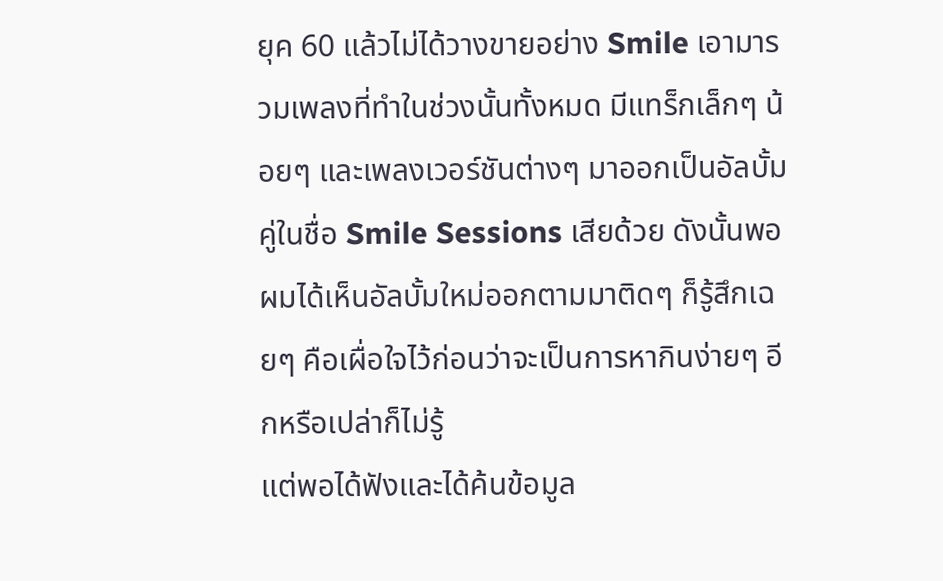ยุค 60 แล้วไม่ได้วางขายอย่าง Smile เอามารวมเพลงที่ทำในช่วงนั้นทั้งหมด มีแทร็กเล็กๆ น้อยๆ และเพลงเวอร์ชันต่างๆ มาออกเป็นอัลบั้มคู่ในชื่อ Smile Sessions เสียด้วย ดังนั้นพอผมได้เห็นอัลบั้มใหม่ออกตามมาติดๆ ก็รู้สึกเฉยๆ คือเผื่อใจไว้ก่อนว่าจะเป็นการหากินง่ายๆ อีกหรือเปล่าก็ไม่รู้
แต่พอได้ฟังและได้ค้นข้อมูล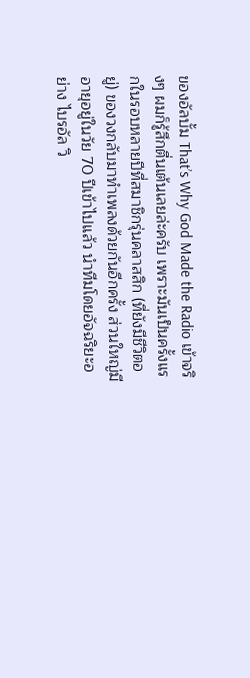ของอัลบั้ม That’s Why God Made the Radio เข้าจริงๆ ผมก็รู้สึกตื่นเต้นเลยล่ะครับ เพราะมันเป็นครั้งแรกในรอบหลายปีที่สมาชิกรุ่นคลาสสิก (ที่ยังมีชีวิตอยู่) ของวงกลับมาทำเพลงด้วยกันอีกครั้ง ส่วนใหญ่มีอายุอยู่ในวัย 70 ปีเข้าไปแล้ว นำทีมโดยอัจฉริยะอย่าง ไบรอัล วิ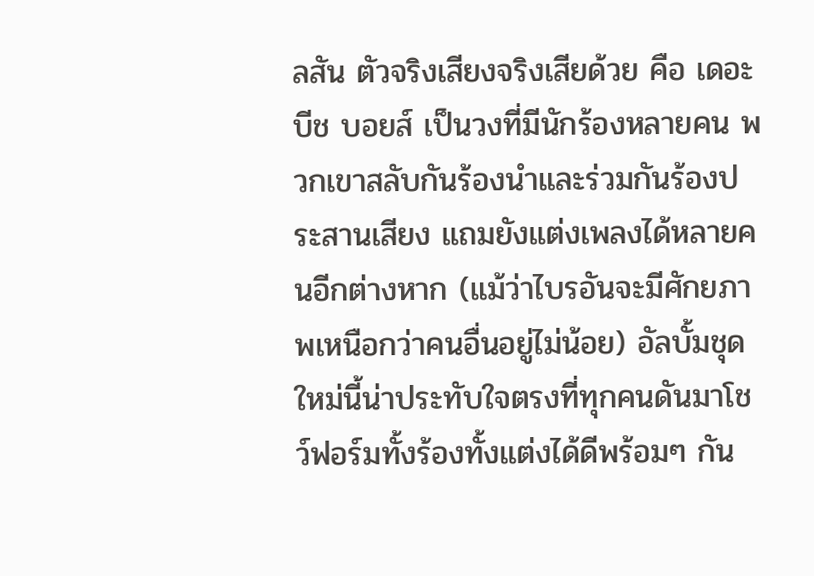ลสัน ตัวจริงเสียงจริงเสียด้วย คือ เดอะ บีช บอยส์ เป็นวงที่มีนักร้องหลายคน พวกเขาสลับกันร้องนำและร่วมกันร้องประสานเสียง แถมยังแต่งเพลงได้หลายคนอีกต่างหาก (แม้ว่าไบรอันจะมีศักยภาพเหนือกว่าคนอื่นอยู่ไม่น้อย) อัลบั้มชุดใหม่นี้น่าประทับใจตรงที่ทุกคนดันมาโชว์ฟอร์มทั้งร้องทั้งแต่งได้ดีพร้อมๆ กัน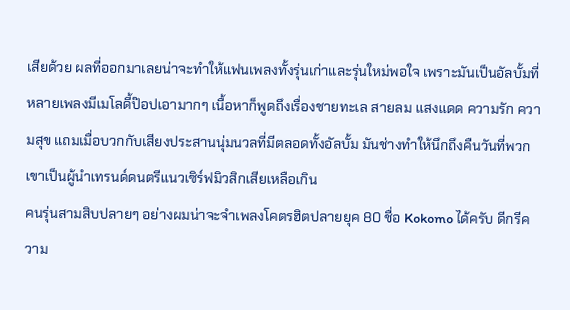เสียด้วย ผลที่ออกมาเลยน่าจะทำให้แฟนเพลงทั้งรุ่นเก่าและรุ่นใหม่พอใจ เพราะมันเป็นอัลบั้มที่หลายเพลงมีเมโลดี้ป๊อปเอามากๆ เนื้อหาก็พูดถึงเรื่องชายทะเล สายลม แสงแดด ความรัก ความสุข แถมเมื่อบวกกับเสียงประสานนุ่มนวลที่มีตลอดทั้งอัลบั้ม มันช่างทำให้นึกถึงคืนวันที่พวกเขาเป็นผู้นำเทรนด์ดนตรีแนวเซิร์ฟมิวสิกเสียเหลือเกิน
คนรุ่นสามสิบปลายๆ อย่างผมน่าจะจำเพลงโคตรฮิตปลายยุค 80 ชื่อ Kokomo ได้ครับ ดีกรีความ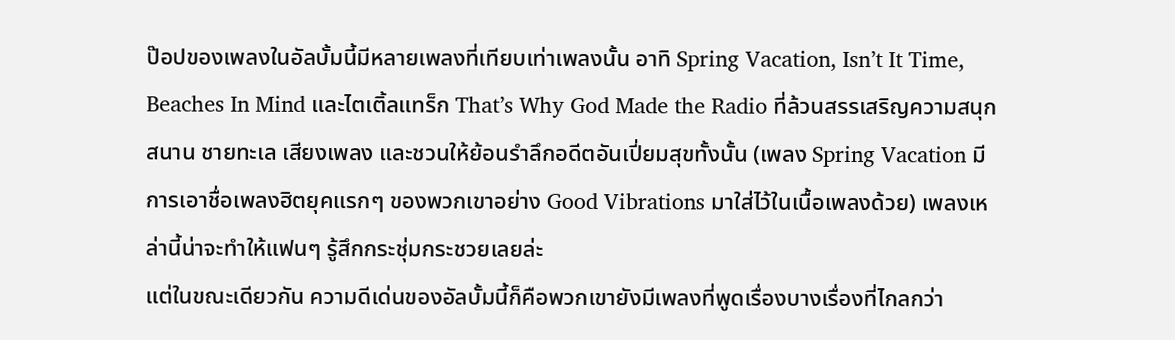ป๊อปของเพลงในอัลบั้มนี้มีหลายเพลงที่เทียบเท่าเพลงนั้น อาทิ Spring Vacation, Isn’t It Time, Beaches In Mind และไตเติ้ลแทร็ก That’s Why God Made the Radio ที่ล้วนสรรเสริญความสนุกสนาน ชายทะเล เสียงเพลง และชวนให้ย้อนรำลึกอดีตอันเปี่ยมสุขทั้งนั้น (เพลง Spring Vacation มีการเอาชื่อเพลงฮิตยุคแรกๆ ของพวกเขาอย่าง Good Vibrations มาใส่ไว้ในเนื้อเพลงด้วย) เพลงเหล่านี้น่าจะทำให้แฟนๆ รู้สึกกระชุ่มกระชวยเลยล่ะ
แต่ในขณะเดียวกัน ความดีเด่นของอัลบั้มนี้ก็คือพวกเขายังมีเพลงที่พูดเรื่องบางเรื่องที่ไกลกว่า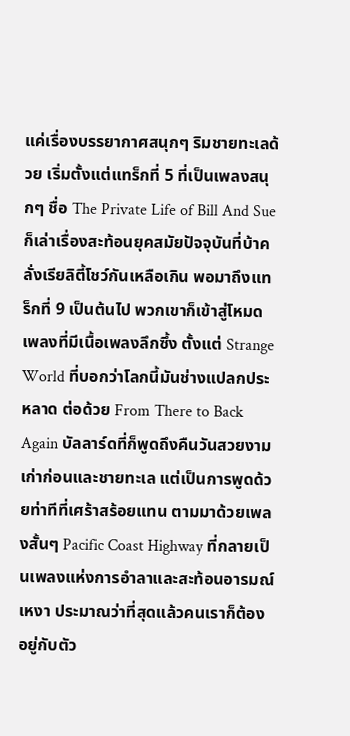แค่เรื่องบรรยากาศสนุกๆ ริมชายทะเลด้วย เริ่มตั้งแต่แทร็กที่ 5 ที่เป็นเพลงสนุกๆ ชื่อ The Private Life of Bill And Sue ก็เล่าเรื่องสะท้อนยุคสมัยปัจจุบันที่บ้าคลั่งเรียลิตี้โชว์กันเหลือเกิน พอมาถึงแทร็กที่ 9 เป็นต้นไป พวกเขาก็เข้าสู่โหมดเพลงที่มีเนื้อเพลงลึกซึ้ง ตั้งแต่ Strange World ที่บอกว่าโลกนี้มันช่างแปลกประหลาด ต่อด้วย From There to Back Again บัลลาร์ดที่ก็พูดถึงคืนวันสวยงามเก่าก่อนและชายทะเล แต่เป็นการพูดด้วยท่าทีที่เศร้าสร้อยแทน ตามมาด้วยเพลงสั้นๆ Pacific Coast Highway ที่กลายเป็นเพลงแห่งการอำลาและสะท้อนอารมณ์เหงา ประมาณว่าที่สุดแล้วคนเราก็ต้องอยู่กับตัว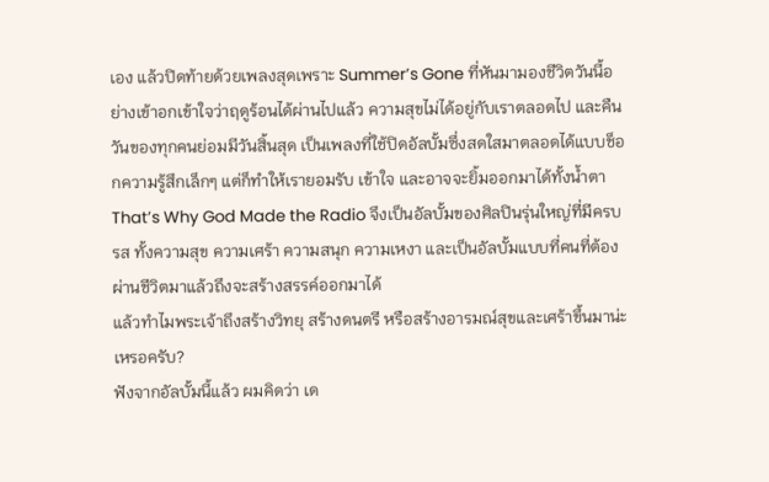เอง แล้วปิดท้ายด้วยเพลงสุดเพราะ Summer’s Gone ที่หันมามองชีวิตวันนี้อย่างเข้าอกเข้าใจว่าฤดูร้อนได้ผ่านไปแล้ว ความสุขไม่ได้อยู่กับเราตลอดไป และคืนวันของทุกคนย่อมมีวันสิ้นสุด เป็นเพลงที่ใช้ปิดอัลบั้มซึ่งสดใสมาตลอดได้แบบช็อกความรู้สึกเล็กๆ แต่ก็ทำให้เรายอมรับ เข้าใจ และอาจจะยิ้มออกมาได้ทั้งน้ำตา
That’s Why God Made the Radio จึงเป็นอัลบั้มของศิลปินรุ่นใหญ่ที่มีครบรส ทั้งความสุข ความเศร้า ความสนุก ความเหงา และเป็นอัลบั้มแบบที่คนที่ต้องผ่านชีวิตมาแล้วถึงจะสร้างสรรค์ออกมาได้
แล้วทำไมพระเจ้าถึงสร้างวิทยุ สร้างดนตรี หรือสร้างอารมณ์สุขและเศร้าขึ้นมาน่ะเหรอครับ?
ฟังจากอัลบั้มนี้แล้ว ผมคิดว่า เด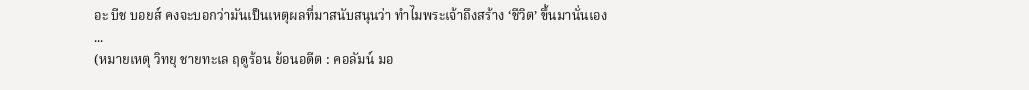อะ บีช บอยส์ คงจะบอกว่ามันเป็นเหตุผลที่มาสนับสนุนว่า ทำไมพระเจ้าถึงสร้าง ‘ชีวิต’ ขึ้นมานั่นเอง
...
(หมายเหตุ วิทยุ ชายทะเล ฤดูร้อน ย้อนอดีต : คอลัมน์ มอ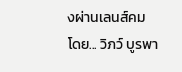งผ่านเลนส์คม โดย... วิภว์ บูรพา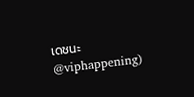เดชนะ @viphappening)